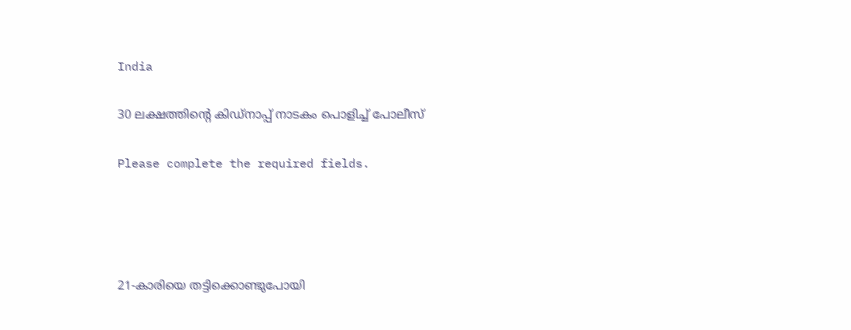India

30 ലക്ഷത്തിന്റെ കിഡ്നാപ്പ് നാടകം പൊളിച്ച്‌ പോലീസ്

Please complete the required fields.




21-കാരിയെ തട്ടിക്കൊണ്ടുപോയി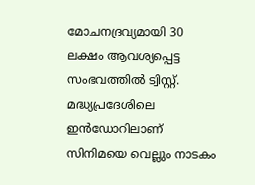മോചനദ്രവ്യമായി 30 ലക്ഷം ആവശ്യപ്പെട്ട സംഭവത്തില്‍ ട്വിസ്റ്റ്. മദ്ധ്യപ്രദേശിലെ ഇൻഡോറിലാണ് സിനിമയെ വെല്ലും നാടകം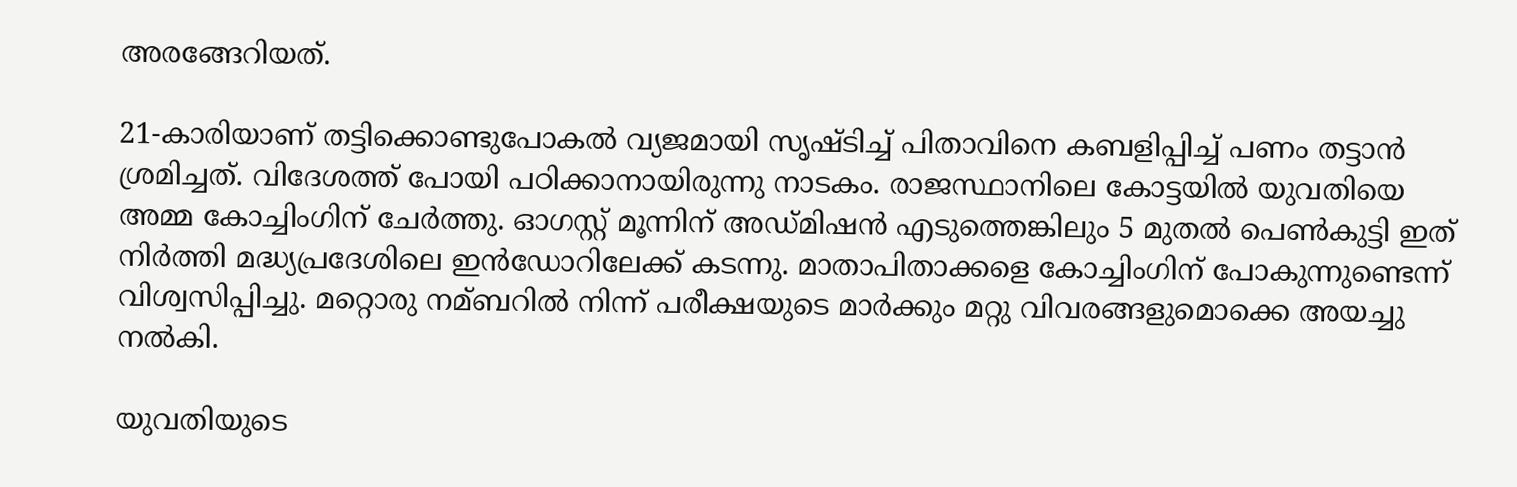അരങ്ങേറിയത്.

21-കാരിയാണ് തട്ടിക്കൊണ്ടുപോകല്‍ വ്യജമായി സൃഷ്ടിച്ച്‌ പിതാവിനെ കബളിപ്പിച്ച്‌ പണം തട്ടാൻ ശ്രമിച്ചത്. വിദേശത്ത് പോയി പഠിക്കാനായിരുന്നു നാടകം. രാജസ്ഥാനിലെ കോട്ടയില്‍ യുവതിയെ അമ്മ കോച്ചിംഗിന് ചേർത്തു. ഓഗസ്റ്റ് മൂന്നിന് അഡ്മിഷൻ എടുത്തെങ്കിലും 5 മുതല്‍ പെണ്‍കുട്ടി ഇത് നിർത്തി മദ്ധ്യപ്രദേശിലെ ഇൻഡോറിലേക്ക് കടന്നു. മാതാപിതാക്കളെ കോച്ചിംഗിന് പോകുന്നുണ്ടെന്ന് വിശ്വസിപ്പിച്ചു. മറ്റൊരു നമ്ബറില്‍ നിന്ന് പരീക്ഷയുടെ മാർക്കും മറ്റു വിവരങ്ങളുമൊക്കെ അയച്ചു നല്‍കി.

യുവതിയുടെ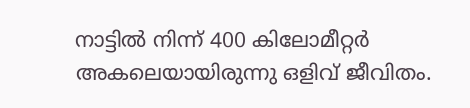നാട്ടില്‍ നിന്ന് 400 കിലോമീറ്റർ അകലെയായിരുന്നു ഒളിവ് ജീവിതം.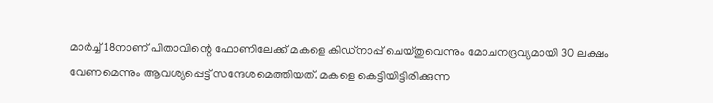മാർച്ച്‌ 18നാണ് പിതാവിന്റെ ഫോണിലേക്ക് മകളെ കിഡ്നാപ്പ് ചെയ്തുവെന്നും മോചനദ്രവ്യമായി 30 ലക്ഷം വേണമെന്നും ആവശ്യപ്പെട്ട് സന്ദേശമെത്തിയത്. മകളെ കെട്ടിയിട്ടിരിക്കുന്ന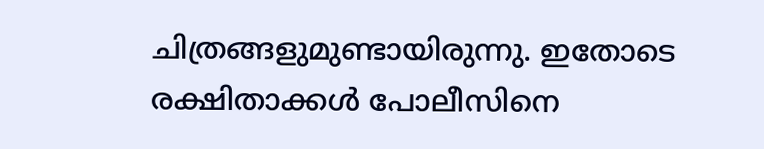ചിത്രങ്ങളുമുണ്ടായിരുന്നു. ഇതോടെ രക്ഷിതാക്കള്‍ പോലീസിനെ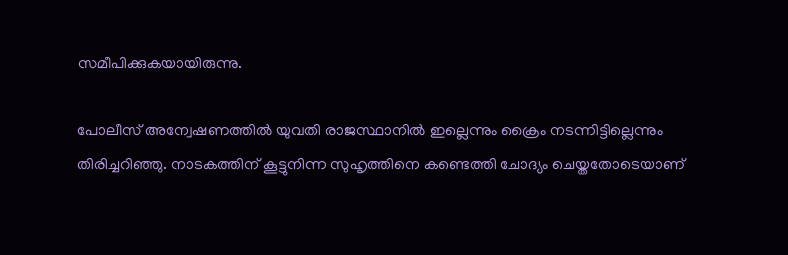സമീപിക്കുകയായിരുന്നു.

പോലീസ് അന്വേഷണത്തില്‍ യുവതി രാജസ്ഥാനില്‍ ഇല്ലെന്നും ക്രൈം നടന്നിട്ടില്ലെന്നും തിരിച്ചറിഞ്ഞു. നാടകത്തിന് കൂട്ടുനിന്ന സുഹൃത്തിനെ കണ്ടെത്തി ചോദ്യം ചെയ്തതോടെയാണ്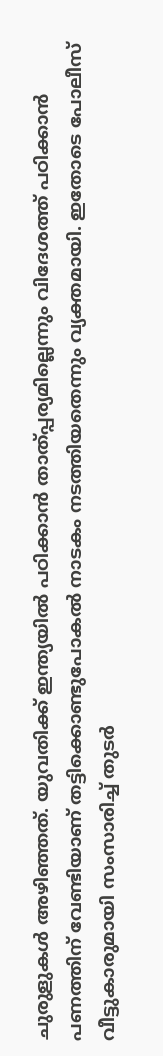ചുരുളുകള്‍ അഴിഞ്ഞത്. യുവതിക്ക് ഇന്ത്യയില്‍ പഠിക്കാൻ താത്പ്പര്യമില്ലെന്നും വിദേശത്ത് പഠിക്കാൻ പണത്തിന് വേണ്ടിയാണ് തട്ടിക്കൊണ്ടുപോകല്‍ നാടകം നടത്തിയതെന്നും വ്യക്തമായി. ഇതോടെ പോലീസ് വീട്ടുകാരുമായി സംസാരിച്ച്‌ തുടർ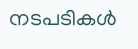നടപടികള്‍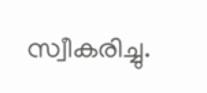സ്വീകരിച്ചു.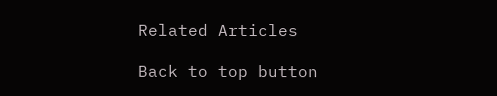Related Articles

Back to top button